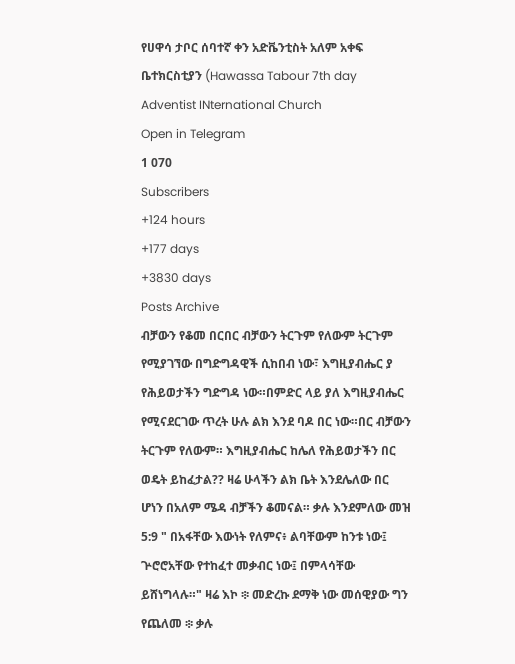የሀዋሳ ታቦር ሰባተኛ ቀን አድቬንቲስት አለም አቀፍ ቤተክርስቲያን (Hawassa Tabour 7th day Adventist INternational Church
Open in Telegram
1 070
Subscribers
+124 hours
+177 days
+3830 days
Posts Archive
ብቻውን የቆመ በርበር ብቻውን ትርጉም የለውም ትርጉም የሚያገኘው በግድግዳዊች ሲከበብ ነው፣ እግዚያብሔር ያ የሕይወታችን ግድግዳ ነው።በምድር ላይ ያለ እግዚያብሔር የሚናደርገው ጥረት ሁሉ ልክ እንደ ባዶ በር ነው።በር ብቻውን ትርጉም የለውም። እግዚያብሔር ከሌለ የሕይወታችን በር ወዴት ይከፈታል?? ዛሬ ሁላችን ልክ ቤት እንደሌለው በር ሆነን በአለም ሜዳ ብቻችን ቆመናል። ቃሉ እንደምለው መዝ 5:9 " በአፋቸው እውነት የለምና፥ ልባቸውም ከንቱ ነው፤ ጕሮሮአቸው የተከፈተ መቃብር ነው፤ በምላሳቸው ይሸነግላሉ።" ዛሬ እኮ ፨ መድረኩ ደማቅ ነው መሰዊያው ግን የጨለመ ፨ ቃሉ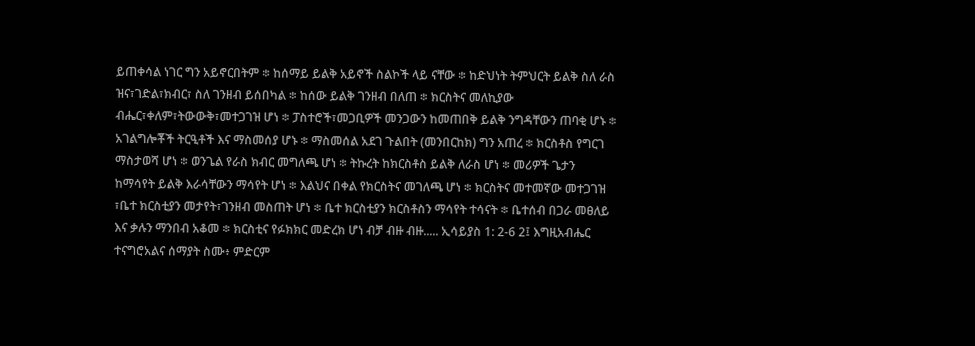ይጠቀሳል ነገር ግን አይኖርበትም ፨ ከሰማይ ይልቅ አይኖች ስልኮች ላይ ናቸው ፨ ከድህነት ትምህርት ይልቅ ስለ ራስ ዝና፣ገድል፣ክብር፣ ስለ ገንዘብ ይሰበካል ፨ ከሰው ይልቅ ገንዘብ በለጠ ፨ ክርስትና መለኪያው ብሔር፣ቀለም፣ትውውቅ፣መተጋገዝ ሆነ ፨ ፓስተሮች፣መጋቢዎች መንጋውን ከመጠበቅ ይልቅ ንግዳቸውን ጠባቂ ሆኑ ፨ አገልግሎቾች ትርዒቶች እና ማስመሰያ ሆኑ ፨ ማስመሰል አደገ ጉልበት (መንበርከክ) ግን አጠረ ፨ ክርስቶስ የግርገ ማስታወሻ ሆነ ፨ ወንጌል የራስ ክብር መግለጫ ሆነ ፨ ትኩረት ከክርስቶስ ይልቅ ለራስ ሆነ ፨ መሪዎች ጌታን ከማሳየት ይልቅ እራሳቸውን ማሳየት ሆነ ፨ እልህና በቀል የክርስትና መገለጫ ሆነ ፨ ክርስትና መተመኛው መተጋገዝ ፣ቤተ ክርስቲያን መታየት፣ገንዘብ መስጠት ሆነ ፨ ቤተ ክርስቲያን ክርስቶስን ማሳየት ተሳናት ፨ ቤተሰብ በጋራ መፀለይ እና ቃሉን ማንበብ አቆመ ፨ ክርስቲና የፉክክር መድረክ ሆነ ብቻ ብዙ ብዙ..... ኢሳይያስ 1: 2-6 2፤ እግዚአብሔር ተናግሮአልና ሰማያት ስሙ፥ ምድርም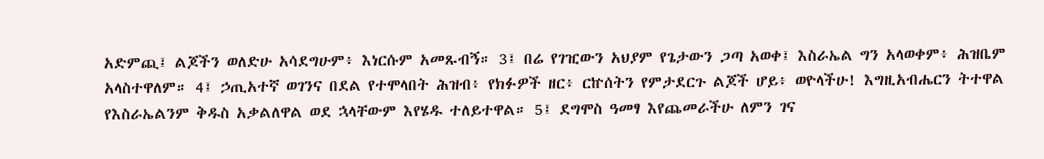አድምጪ፤ ልጆችን ወለድሁ አሳደግሁም፥ እነርሱም አመጹብኝ። 3፤ በሬ የገዢውን አህያም የጌታውን ጋጣ አወቀ፤ እስራኤል ግን አላወቀም፥ ሕዝቤም አላስተዋለም። 4፤ ኃጢአተኛ ወገንና በደል የተሞላበት ሕዝብ፥ የክፉዎች ዘር፥ ርኵሰትን የምታደርጉ ልጆች ሆይ፥ ወዮላችሁ! እግዚአብሔርን ትተዋል የእስራኤልንም ቅዱስ አቃልለዋል ወደ ኋላቸውም እየሄዱ ተለይተዋል። 5፤ ደግሞስ ዓመፃ እየጨመራችሁ ለምን ገና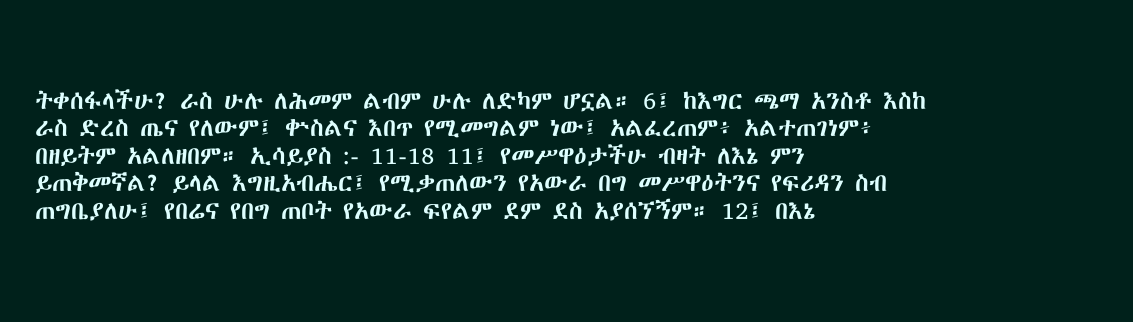ትቀሰፋላችሁ? ራስ ሁሉ ለሕመም ልብም ሁሉ ለድካም ሆኗል። 6፤ ከእግር ጫማ አንስቶ እስከ ራስ ድረስ ጤና የለውም፤ ቍስልና እበጥ የሚመግልም ነው፤ አልፈረጠም፥ አልተጠገነም፥ በዘይትም አልለዘበም። ኢሳይያስ :- 11-18 11፤ የመሥዋዕታችሁ ብዛት ለእኔ ምን ይጠቅመኛል? ይላል እግዚአብሔር፤ የሚቃጠለውን የአውራ በግ መሥዋዕትንና የፍሪዳን ስብ ጠግቤያለሁ፤ የበሬና የበግ ጠቦት የአውራ ፍየልም ደም ደስ አያሰኘኝም። 12፤ በእኔ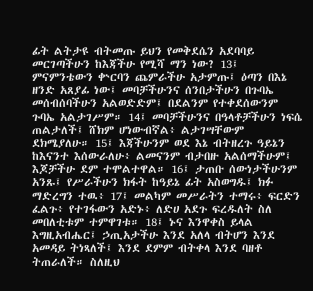ፊት ልትታዩ ብትመጡ ይህን የመቅደሴን አደባባይ መርገጣችሁን ከእጃችሁ የሚሻ ማን ነው? 13፤ ምናምንቴውን ቍርባን ጨምራችሁ አታምጡ፤ ዕጣን በእኔ ዘንድ አጸያፊ ነው፤ መባቻችሁንና ሰንበታችሁን በጉባኤ መሰብሰባችሁን አልወድድም፤ በደልንም የተቀደሰውንም ጉባኤ አልታገሥም። 14፤ መባቻችሁንና በዓላቶቻችሁን ነፍሴ ጠልታለች፤ ሸክም ሆነውብኛል፥ ልታገሣቸውም ደክሜያለሁ። 15፤ እጃችሁንም ወደ እኔ ብትዘረጉ ዓይኔን ከእናንተ እሰውራለሁ፥ ልመናንም ብታበዙ አልሰማችሁም፤ እጆቻችሁ ደም ተሞልተዋል። 16፤ ታጠቡ ሰውነታችሁንም አንጹ፤ የሥራችሁን ክፋት ከዓይኔ ፊት አስወግዱ፤ ክፉ ማድረግን ተዉ፥ 17፤ መልካም መሥራትን ተማሩ፥ ፍርድን ፈልጉ፥ የተገፋውን አድኑ፥ ለድሀ አደጉ ፍረዱለት ስለ መበለቲቱም ተምዋገቱ። 18፤ ኑና እንዋቀስ ይላል እግዚአብሔር፤ ኃጢአታችሁ እንደ አለላ ብትሆን እንደ አመዳይ ትነጻለች፤ እንደ ደምም ብትቀላ እንደ ባዘቶ ትጠራለች። ስለዚህ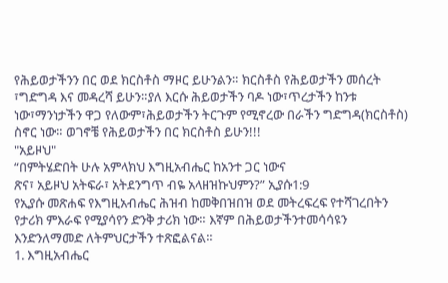የሕይወታችንን በር ወደ ክርስቶስ ማዞር ይሁንልን። ክርስቶስ የሕይወታችን መሰረት ፣ግድግዳ እና መዳረሻ ይሁን።ያለ እርሱ ሕይወታችን ባዶ ነው፣ጥረታችን ከንቱ ነው፣ማንነታችን ዋጋ የለውም፣ሕይወታችን ትርጉም የሚኖረው በራችን ግድግዳ(ክርስቶስ) ስኖር ነው። ወገኖቼ የሕይወታችን በር ክርስቶስ ይሁን!!!
"አይዞህ"
“በምትሄድበት ሁሉ አምላክህ እግዚአብሔር ከአንተ ጋር ነውና
ጽና፣ አይዞህ አትፍራ፣ አትደንግጥ ብዬ አላዘዝኩህምን?” ኢያሱ1:9
የኢያሱ መጽሐፍ የእግዚአብሔር ሕዝብ ከመቅበዝበዝ ወደ መትረፍረፍ የተሻገረበትን የታሪክ ምእራፍ የሚያሳየን ድንቅ ታሪክ ነው። እኛም በሕይወታችንተመሳሳዩን እንድንለማመድ ለትምህርታችን ተጽፎልናል።
1. እግዚአብሔር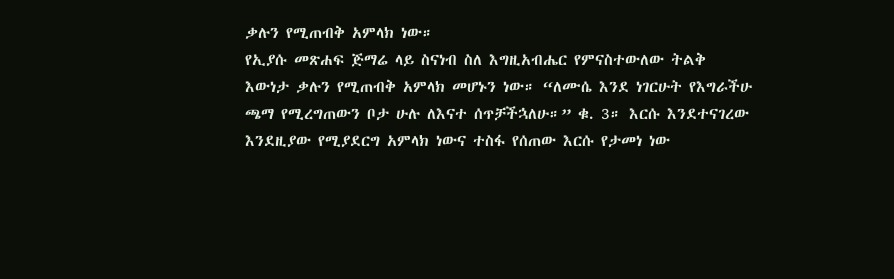ቃሉን የሚጠብቅ አምላክ ነው።
የኢያሱ መጽሐፍ ጅማሬ ላይ ስናነብ ስለ እግዚአብሔር የምናስተውለው ትልቅ እውነታ ቃሉን የሚጠብቅ አምላክ መሆኑን ነው። “ለሙሴ እንደ ነገርሁት የእግራችሁ ጫማ የሚረግጠውን ቦታ ሁሉ ለእናተ ሰጥቻችኋለሁ።” ቁ. 3። እርሱ እንደተናገረው እንደዚያው የሚያደርግ አምላክ ነውና ተስፋ የሰጠው እርሱ የታመነ ነው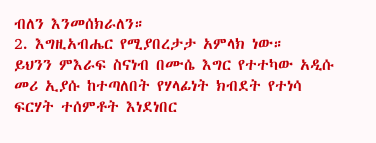ብለን እንመሰክራለን።
2. እግዚአብሔር የሚያበረታታ አምላክ ነው።
ይህንን ምእራፍ ስናነብ በሙሴ እግር የተተካው አዲሱ መሪ ኢያሱ ከተጣለበት የሃላፊነት ክብደት የተነሳ ፍርሃት ተሰምቶት እነደነበር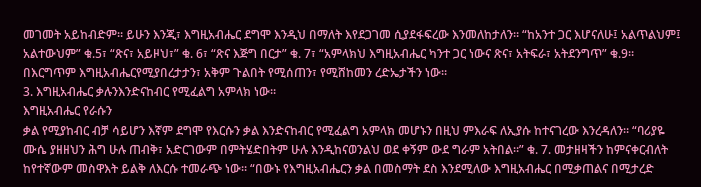መገመት አይከብድም። ይሁን እንጂ፣ እግዚአብሔር ደግሞ እንዲህ በማለት እየደጋገመ ሲያደፋፍረው እንመለከታለን። “ከአንተ ጋር እሆናለሁ፤ አልጥልህም፤ አልተውህም” ቁ.5፣ “ጽና፣ አይዞህ፣” ቁ. 6፣ “ጽና እጅግ በርታ” ቁ. 7፣ “አምላክህ እግዚአብሔር ካንተ ጋር ነውና ጽና፣ አትፍራ፣ አትደንግጥ” ቁ.9። በእርግጥም እግዚአብሔርየሚያበረታታን፣ አቅም ጉልበት የሚሰጠን፣ የሚሸከመን ረድኤታችን ነው።
3. እግዚአብሔር ቃሉንእንድናከብር የሚፈልግ አምላክ ነው።
እግዚአብሔር የራሱን
ቃል የሚያከብር ብቻ ሳይሆን እኛም ደግሞ የእርሱን ቃል እንድናከብር የሚፈልግ አምላክ መሆኑን በዚህ ምእራፍ ለኢያሱ ከተናገረው እንረዳለን። “ባሪያዬ ሙሴ ያዘዘህን ሕግ ሁሉ ጠብቅ፣ አድርገውም በምትሄድበትም ሁሉ እንዲከናወንልህ ወደ ቀኝም ውደ ግራም አትበል።” ቁ. 7. መታዘዛችን ከምናቀርብለት ከየተኛውም መስዋእት ይልቅ ለእርሱ ተመራጭ ነው። “በውኑ የእግዚአብሔርን ቃል በመስማት ደስ እንደሚለው እግዚአብሔር በሚቃጠልና በሚታረድ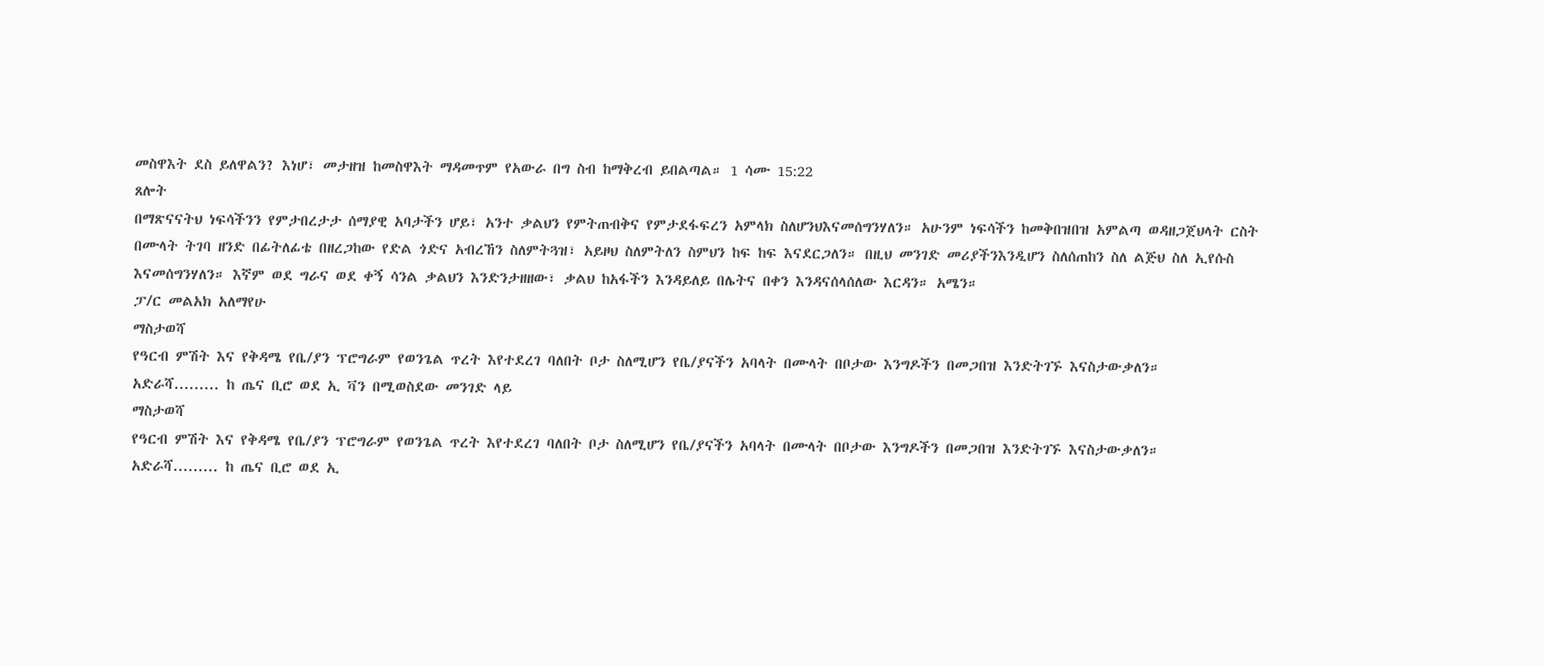መስዋእት ደስ ይለዋልን? እነሆ፣ መታዘዝ ከመስዋእት ማዳመጥም የአውራ በግ ስብ ከማቅረብ ይበልጣል። 1 ሳሙ 15:22
ጸሎት
በማጽናናትህ ነፍሳችንን የምታበረታታ ሰማያዊ አባታችን ሆይ፣ አንተ ቃልህን የምትጠብቅና የምታደፋፍረን አምላክ ስለሆንህእናመሰግንሃለን። አሁንም ነፍሳችን ከመቅበዝበዝ አምልጣ ወዳዘጋጀህላት ርስት በሙላት ትገባ ዘንድ በፊትለፊቴ በዘረጋከው የድል ጎድና አብረኸን ስለምትጓዝ፣ አይዞህ ስለምትለን ስምህን ከፍ ከፍ እናደርጋለን። በዚህ መንገድ መሪያችንእንዲሆን ስለሰጠከን ስለ ልጅህ ስለ ኢየሱስ እናመሰግንሃለን። እኛም ወደ ግራና ወደ ቀኝ ሳንል ቃልህን እንድንታዘዘው፣ ቃልህ ከአፋችን እንዳይለይ በሌትና በቀን እንዳናሰላሰለው እርዳን። አሜን።
ፓ/ር መልአክ አለማየሁ
ማስታወሻ
የዓርብ ምሽት እና የቅዳሜ የቤ/ያን ፕሮግራም የወንጌል ጥረት እየተደረገ ባለበት ቦታ ስለሚሆን የቤ/ያናችን አባላት በሙላት በቦታው እንግዶችን በመጋበዝ እንድትገኙ እናስታውቃለን።
አድራሻ......... ከ ጤና ቢሮ ወደ ኢ ቫን በሚወስደው መንገድ ላይ
ማስታወሻ
የዓርብ ምሽት እና የቅዳሜ የቤ/ያን ፕሮግራም የወንጌል ጥረት እየተደረገ ባለበት ቦታ ስለሚሆን የቤ/ያናችን አባላት በሙላት በቦታው እንግዶችን በመጋበዝ እንድትገኙ እናስታውቃለን።
አድራሻ......... ከ ጤና ቢሮ ወደ ኢ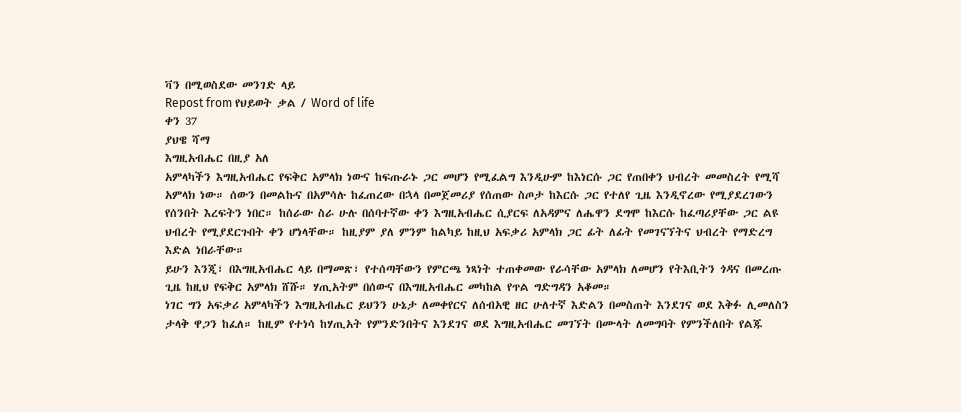ቫን በሚወስደው መንገድ ላይ
Repost from የህይወት ቃል / Word of life
ቀን 37
ያህዌ ሻማ
እግዚአብሔር በዚያ አለ
አምላካችን እግዚአብሔር የፍቅር አምላክ ነውና ከፍጡራኑ ጋር መሆን የሚፈልግ እንዲሁም ከእነርሱ ጋር የጠበቀን ህብረት መመስረት የሚሻ አምላክ ነው። ሰውን በመልኩና በአምሳሉ ከፈጠረው በኋላ በመጀመሪያ የሰጠው ስጦታ ከእርሱ ጋር የተለየ ጊዜ እንዲኖረው የሚያደረገውን የሰንበት እረፍትን ነበር። ከሰራው ስራ ሁሉ በሰባተኛው ቀን እግዚአብሔር ሲያርፍ ለአዳምና ለሔዋን ደግሞ ከእርሱ ከፈጣሪያቸው ጋር ልዩ ህብረት የሚያደርጉበት ቀን ሆነላቸው። ከዚያም ያለ ምንም ከልካይ ከዚህ አፍቃሪ አምላክ ጋር ፊት ለፊት የመገናኘትና ህብረት የማድረግ እድል ነበራቸው።
ይሁን እንጂ፣ በእግዚአብሔር ላይ በማመጽ፣ የተሰጣቸውን የምርጫ ነጻነት ተጠቀመው የራሳቸው አምላክ ለመሆን የትእቢትን ጎዳና በመረጡ ጊዜ ከዚህ የፍቅር አምላክ ሸሹ። ሃጢአትም በሰውና በእግዚአብሔር መካከል የጥል ግድግዳን አቆመ።
ነገር ግን አፍቃሪ አምላካችን እግዚአብሔር ይህንን ሁኔታ ለመቀየርና ለሰብአዊ ዘር ሁለተኛ እድልን በመስጠት እንደገና ወደ እቅፉ ሊመለስን ታላቅ ዋጋን ከፈለ። ከዚም የተነሳ ከሃጢአት የምንድንበትና እንደገና ወደ እግዚአብሔር መገኘት በሙላት ለመግባት የምንችለበት የልጁ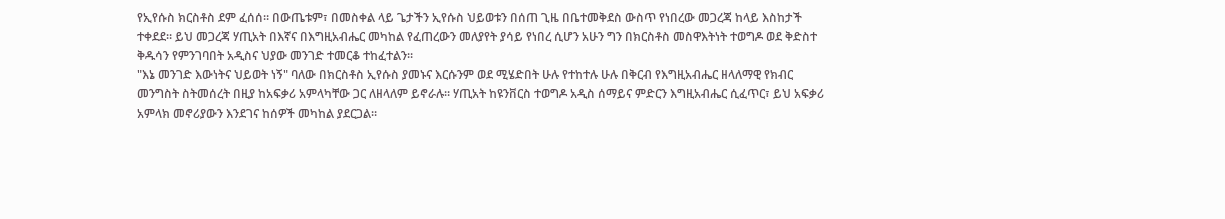የኢየሱስ ክርስቶስ ደም ፈሰሰ። በውጤቱም፣ በመስቀል ላይ ጌታችን ኢየሱስ ህይወቱን በሰጠ ጊዜ በቤተመቅደስ ውስጥ የነበረው መጋረጃ ከላይ እስከታች ተቀደደ። ይህ መጋረጃ ሃጢአት በእኛና በእግዚአብሔር መካከል የፈጠረውን መለያየት ያሳይ የነበረ ሲሆን አሁን ግን በክርስቶስ መስዋእትነት ተወግዶ ወደ ቅድስተ ቅዱሳን የምንገባበት አዲስና ህያው መንገድ ተመርቆ ተከፈተልን።
"እኔ መንገድ እውነትና ህይወት ነኝ" ባለው በክርስቶስ ኢየሱስ ያመኑና እርሱንም ወደ ሚሄድበት ሁሉ የተከተሉ ሁሉ በቅርብ የእግዚአብሔር ዘላለማዊ የክብር መንግስት ስትመሰረት በዚያ ከአፍቃሪ አምላካቸው ጋር ለዘላለም ይኖራሉ። ሃጢአት ከዩንቨርስ ተወግዶ አዲስ ሰማይና ምድርን እግዚአብሔር ሲፈጥር፣ ይህ አፍቃሪ አምላክ መኖሪያውን እንደገና ከሰዎች መካከል ያደርጋል።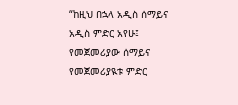“ከዚህ በኋላ አዲስ ሰማይና አዲስ ምድር አየሁ፤ የመጀመሪያው ሰማይና የመጀመሪያዪቱ ምድር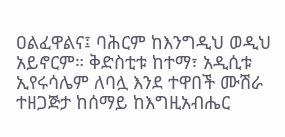ዐልፈዋልና፤ ባሕርም ከእንግዲህ ወዲህ አይኖርም። ቅድስቲቱ ከተማ፣ አዲሲቱ ኢየሩሳሌም ለባሏ እንደ ተዋበች ሙሽራ ተዘጋጅታ ከሰማይ ከእግዚአብሔር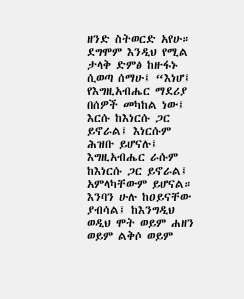ዘንድ ስትወርድ አየሁ። ደግሞም እንዲህ የሚል ታላቅ ድምፅ ከዙፋኑ ሲወጣ ሰማሁ፤ “እነሆ፤ የእግዚአብሔር ማደሪያ በሰዎች መካከል ነው፤ እርሱ ከእነርሱ ጋር ይኖራል፤ እነርሱም ሕዝቡ ይሆናሉ፤ እግዚአብሔር ራሱም ከእነርሱ ጋር ይኖራል፤ አምላካቸውም ይሆናል። እንባን ሁሉ ከዐይናቸው ያብሳል፤ ከእንግዲህ ወዲህ ሞት ወይም ሐዘን ወይም ልቅሶ ወይም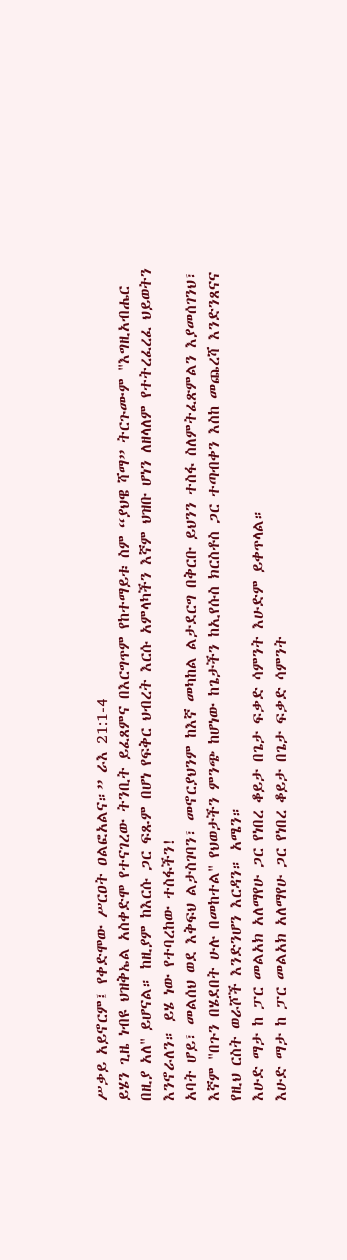ሥቃይ አይኖርም፤ የቀድሞው ሥርዐት ዐልፎአልና።” ራእ 21:1-4
ይሄን ጊዜ ነብዩ ህዝቅኤል አስቀድሞ የተናገረው ትንቢት ይፈጸምና በእርግጥም የከተማይቱ ስም “ያህዌ ሻማ” ትርጉሙም "እግዚአብሔር በዚያ አለ" ይሆናል። ከዚያም ከእርሱ ጋር ፍጹም በሆነ የፍቅር ህብረት እርሱ አምላካችን እኛም ህዝቡ ሆነን ለዘላለም የተትረፈረፈ ህይወትን እንኖራለን። ይሄ ነው የተባረከው ተስፋችን!
አባት ሆይ፣ መልሰህ ወደ እቅፍህ ልታስገባን፣ መኖርያህንም ከእኛ መካከል ልታደርግ በቅርቡ ይህንን ተስፋ ስለምትፈጽምልን እያመሰገንህ፣ እኛም "በጉን በሄደበት ሁሉ በመከተል" የህወታችን ምንጭ ከሆነው ከጌታችን ከኢየሱስ ክርስቶስ ጋር ተጣብቀን እስከ መጨረሻ እንድንጸናና የዚህ ርስት ወራሾች እንድንሆን እርዳን። አሜን።
እሁድ ማታ ከ ፓር መልአክ አለማየሁ ጋር የነበረ ቆይታ በጌታ ፍቃድ ሳምንት እሁድም ይቀጥላል።
እሁድ ማታ ከ ፓር መልአክ አለማየሁ ጋር የነበረ ቆይታ በጌታ ፍቃድ ሳምንት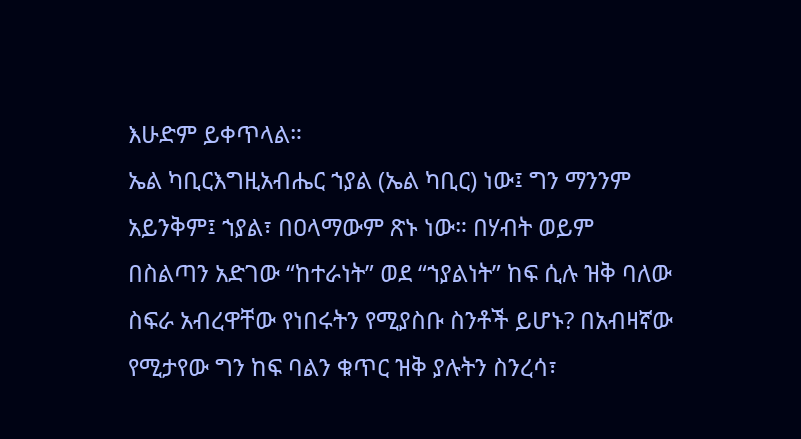እሁድም ይቀጥላል።
ኤል ካቢርእግዚአብሔር ኀያል (ኤል ካቢር) ነው፤ ግን ማንንም አይንቅም፤ ኀያል፣ በዐላማውም ጽኑ ነው። በሃብት ወይም በስልጣን አድገው “ከተራነት” ወደ “ኀያልነት” ከፍ ሲሉ ዝቅ ባለው ስፍራ አብረዋቸው የነበሩትን የሚያስቡ ስንቶች ይሆኑ? በአብዛኛው የሚታየው ግን ከፍ ባልን ቁጥር ዝቅ ያሉትን ስንረሳ፣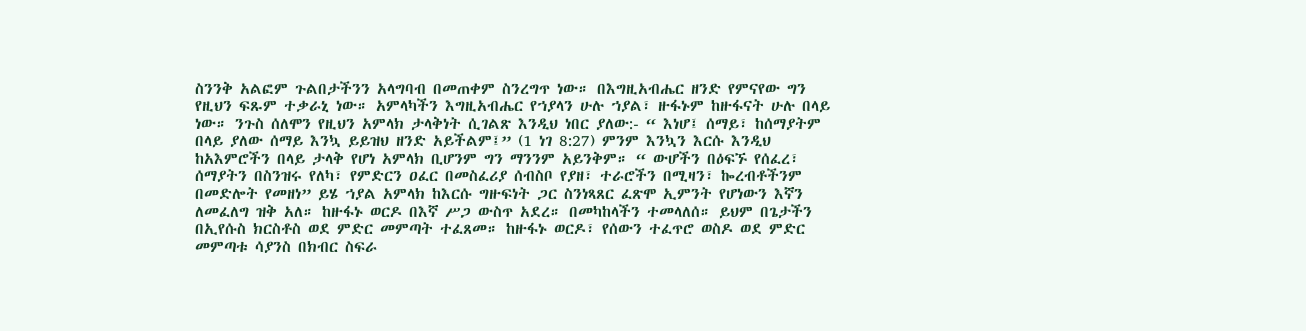ስንንቅ አልፎም ጉልበታችንን አላግባብ በመጠቀም ስንረግጥ ነው። በእግዚአብሔር ዘንድ የምናየው ግን የዚህን ፍጹም ተቃራኒ ነው። አምላካችን እግዚአብሔር የኀያላን ሁሉ ኀያል፣ ዙፋኑም ከዙፋናት ሁሉ በላይ ነው። ንጉስ ሰለሞን የዚህን አምላክ ታላቅነት ሲገልጽ እንዲህ ነበር ያለው:- “ እነሆ፤ ሰማይ፣ ከሰማያትም በላይ ያለው ሰማይ እንኳ ይይዝህ ዘንድ አይችልም፤” (1 ነገ 8:27) ምንም እንኳን እርሱ እንዲህ ከአእምሮችን በላይ ታላቅ የሆነ አምላክ ቢሆንም ግን ማንንም አይንቅም። “ ውሆችን በዕፍኙ የሰፈረ፣ ሰማያትን በስንዝሩ የለካ፣ የምድርን ዐፈር በመስፈሪያ ሰብስቦ የያዘ፣ ተራሮችን በሚዛን፣ ኰረብቶችንም በመድሎት የመዘነ” ይሄ ኀያል አምላክ ከእርሱ ግዙፍነት ጋር ስንነጻጸር ፈጽሞ ኢምንት የሆነውን እኛን ለመፈለግ ዝቅ አለ። ከዙፋኑ ወርዶ በእኛ ሥጋ ውስጥ አደረ። በመካከላችን ተመላለሰ። ይህም በጌታችን በኢየሱስ ክርስቶስ ወደ ምድር መምጣት ተፈጸመ። ከዙፋኑ ወርዶ፣ የሰውን ተፈጥሮ ወስዶ ወደ ምድር መምጣቱ ሳያንስ በክብር ስፍራ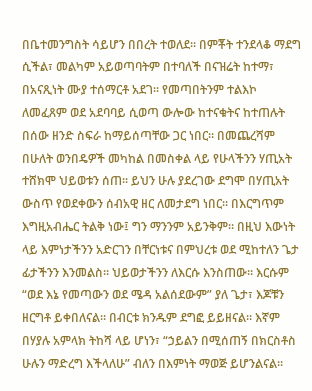በቤተመንግስት ሳይሆን በበረት ተወለደ። በምቾት ተንደላቆ ማደግ ሲችል፣ መልካም አይወጣባትም በተባለች በናዝሬት ከተማ፣ በአናጺነት ሙያ ተሰማርቶ አደገ። የመጣበትንም ተልእኮ ለመፈጸም ወደ አደባባይ ሲወጣ ውሎው ከተናቁትና ከተጠሉት በሰው ዘንድ ስፍራ ከማይሰጣቸው ጋር ነበር። በመጨረሻም በሁለት ወንበዴዎች መካከል በመስቀል ላይ የሁላችንን ሃጢአት ተሸክሞ ህይወቱን ሰጠ። ይህን ሁሉ ያደረገው ደግሞ በሃጢአት ውስጥ የወደቀውን ሰብአዊ ዘር ለመታደግ ነበር። በእርግጥም እግዚአብሔር ትልቅ ነው፤ ግን ማንንም አይንቅም። በዚህ እውነት ላይ እምነታችንን አድርገን በቸርነቱና በምህረቱ ወደ ሚከተለን ጌታ ፊታችንን እንመልስ። ህይወታችንን ለእርሱ እንስጠው። እርሱም “ወደ እኔ የመጣውን ወደ ሜዳ አልሰደውም” ያለ ጌታ፣ እጆቹን ዘርግቶ ይቀበለናል። በብርቱ ክንዱም ደግፎ ይይዘናል። እኛም በሃያሉ አምላክ ትከሻ ላይ ሆነን፣ “ኃይልን በሚሰጠኝ በክርስቶስ ሁሉን ማድረግ እችላለሁ” ብለን በእምነት ማወጅ ይሆንልናል።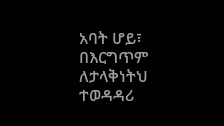አባት ሆይ፣ በእርግጥም ለታላቅነትህ ተወዳዳሪ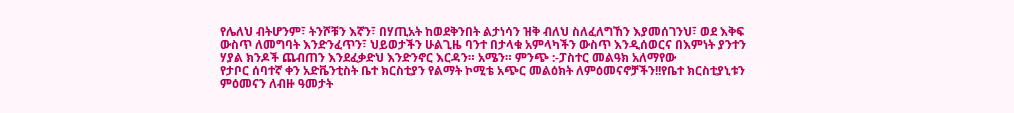የሌለህ ብትሆንም፣ ትንሾቹን እኛን፣ በሃጢአት ከወደቅንበት ልታነሳን ዝቅ ብለህ ስለፈለግኸን እያመሰገንህ፣ ወደ እቅፍ ውስጥ ለመግባት እንድንፈጥን፣ ህይወታችን ሁልጊዜ ባንተ በታላቁ አምላካችን ውስጥ እንዲሰወርና በእምነት ያንተን ሃያል ክንዶች ጨብጠን እንደፈቃድህ እንድንኖር እርዳን። አሜን። ምንጭ :-ፓስተር መልዓክ አለማየው
የታቦር ሰባተኛ ቀን አድቬንቲስት ቤተ ክርስቲያን የልማት ኮሚቴ አጭር መልዕክት ለምዕመናኖቻችን!!የቤተ ክርስቲያኒቱን ምዕመናን ለብዙ ዓመታት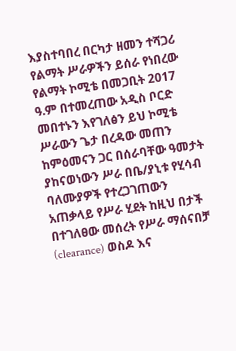እያስተባበረ በርካታ ዘመን ተሻጋሪ የልማት ሥራዎችን ይሰራ የነበረው የልማት ኮሚቴ በመጋቢት 2017 ዓ.ም በተመረጠው አዲስ ቦርድ መበተኑን እየገለፅን ይህ ኮሚቴ ሥራውን ጌታ በረዳው መጠን ከምዕመናን ጋር በሰራባቸው ዓመታት ያከናወነውን ሥራ በቤ/ያኒቱ የሂሳብ ባለሙያዎች የተረጋገጠውን አጠቃላይ የሥራ ሂደት ከዚህ በታች በተገለፀው መሰረት የሥራ ማሰናበቻ (clearance) ወስዶ እና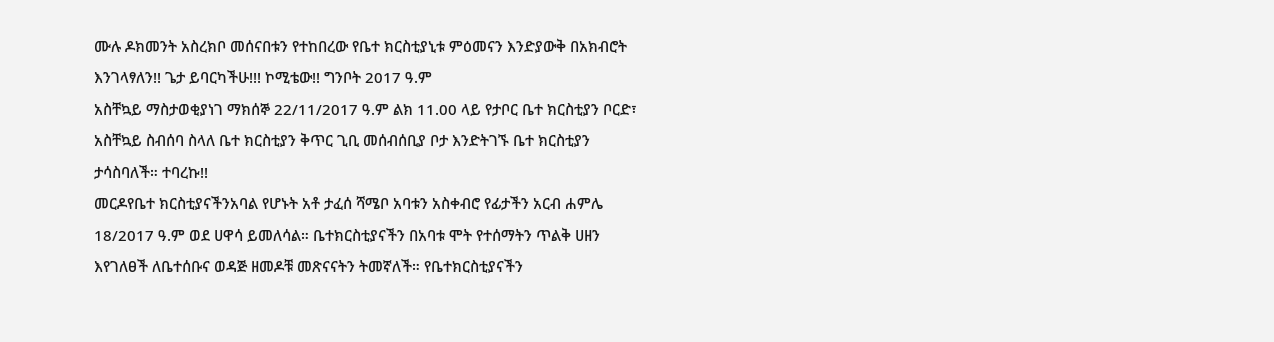ሙሉ ዶክመንት አስረክቦ መሰናበቱን የተከበረው የቤተ ክርስቲያኒቱ ምዕመናን እንድያውቅ በአክብሮት እንገላፃለን!! ጌታ ይባርካችሁ!!! ኮሚቴው!! ግንቦት 2017 ዓ.ም
አስቸኳይ ማስታወቂያነገ ማክሰኞ 22/11/2017 ዓ.ም ልክ 11.00 ላይ የታቦር ቤተ ክርስቲያን ቦርድ፣ አስቸኳይ ስብሰባ ስላለ ቤተ ክርስቲያን ቅጥር ጊቢ መሰብሰቢያ ቦታ እንድትገኙ ቤተ ክርስቲያን ታሳስባለች። ተባረኩ!!
መርዶየቤተ ክርስቲያናችንአባል የሆኑት አቶ ታፈሰ ሻሜቦ አባቱን አስቀብሮ የፊታችን አርብ ሐምሌ 18/2017 ዓ.ም ወደ ሀዋሳ ይመለሳል። ቤተክርስቲያናችን በአባቱ ሞት የተሰማትን ጥልቅ ሀዘን እየገለፀች ለቤተሰቡና ወዳጅ ዘመዶቹ መጽናናትን ትመኛለች። የቤተክርስቲያናችን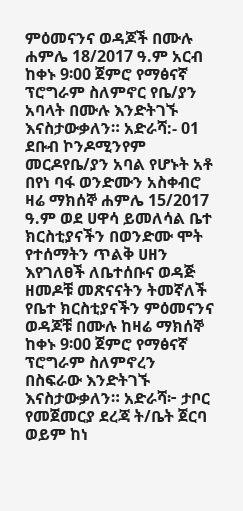ምዕመናንና ወዳጆች በሙሉ ሐምሌ 18/2017 ዓ.ም አርብ ከቀኑ 9፡00 ጀምሮ የማፅናኛ ፕሮግራም ስለምኖር የቤ/ያን አባላት በሙሉ እንድትገኙ እናስታውቃለን። አድራሻ:- 01 ደቡብ ኮንዶሚንየም
መርዶየቤ/ያን አባል የሆኑት አቶ በየነ ባፋ ወንድሙን አስቀብሮ ዛሬ ማክሰኞ ሐምሌ 15/2017 ዓ.ም ወደ ሀዋሳ ይመለሳል ቤተ ክርስቲያናችን በወንድሙ ሞት የተሰማትን ጥልቅ ሀዘን እየገለፀች ለቤተሰቡና ወዳጅ ዘመዶቹ መጽናናትን ትመኛለች የቤተ ክርስቲያናችን ምዕመናንና ወዳጆቹ በሙሉ ከዛሬ ማክሰኞ ከቀኑ 9፡00 ጀምሮ የማፅናኛ ፕሮግራም ስለምኖረን በስፍራው እንድትገኙ እናስታውቃለን። አድራሻ፦ ታቦር የመጀመርያ ደረጃ ት/ቤት ጀርባ ወይም ከነ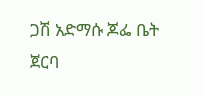ጋሽ አድማሱ ጆፌ ቤት ጀርባ